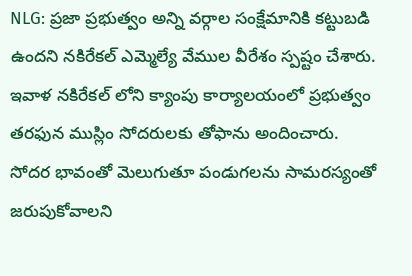NLG: ప్రజా ప్రభుత్వం అన్ని వర్గాల సంక్షేమానికి కట్టుబడి ఉందని నకిరేకల్ ఎమ్మెల్యే వేముల వీరేశం స్పష్టం చేశారు. ఇవాళ నకిరేకల్ లోని క్యాంపు కార్యాలయంలో ప్రభుత్వం తరఫున ముస్లిం సోదరులకు తోఫాను అందించారు. సోదర భావంతో మెలుగుతూ పండుగలను సామరస్యంతో జరుపుకోవాలని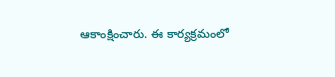ఆకాంక్షించారు. ఈ కార్యక్రమంలో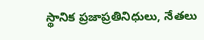స్థానిక ప్రజాప్రతినిధులు, నేతలు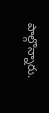పాల్గొన్నారు.